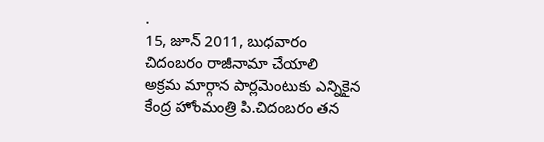.
15, జూన్ 2011, బుధవారం
చిదంబరం రాజీనామా చేయాలి
అక్రమ మార్గాన పార్లమెంటుకు ఎన్నికైన కేంద్ర హోంమంత్రి పి.చిదంబరం తన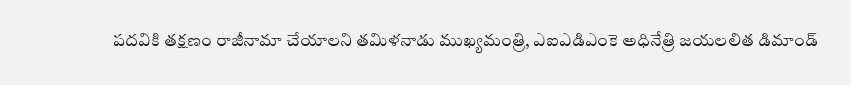పదవికి తక్షణం రాజీనామా చేయాలని తమిళనాడు ముఖ్యమంత్రి, ఎఐఎడిఎంకె అధినేత్రి జయలలిత డిమాండ్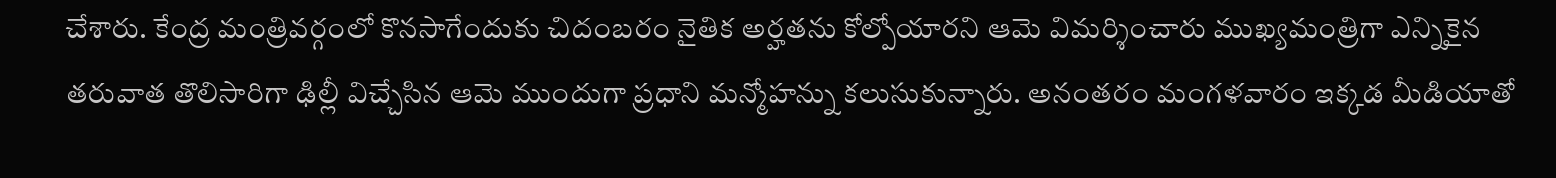చేశారు. కేంద్ర మంత్రివర్గంలో కొనసాగేందుకు చిదంబరం నైతిక అర్హతను కోల్పోయారని ఆమె విమర్శించారు ముఖ్యమంత్రిగా ఎన్నికైన తరువాత తొలిసారిగా ఢిల్లీ విచ్చేసిన ఆమె ముందుగా ప్రధాని మన్మోహన్ను కలుసుకున్నారు. అనంతరం మంగళవారం ఇక్కడ మీడియాతో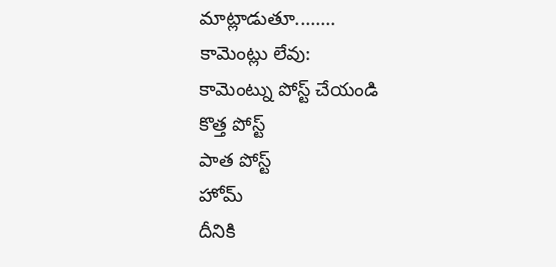మాట్లాడుతూ........
కామెంట్లు లేవు:
కామెంట్ను పోస్ట్ చేయండి
కొత్త పోస్ట్
పాత పోస్ట్
హోమ్
దీనికి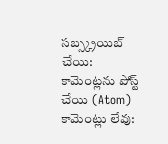సబ్స్క్రయిబ్ చేయి:
కామెంట్లను పోస్ట్ చేయి (Atom)
కామెంట్లు లేవు: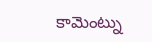కామెంట్ను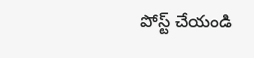పోస్ట్ చేయండి